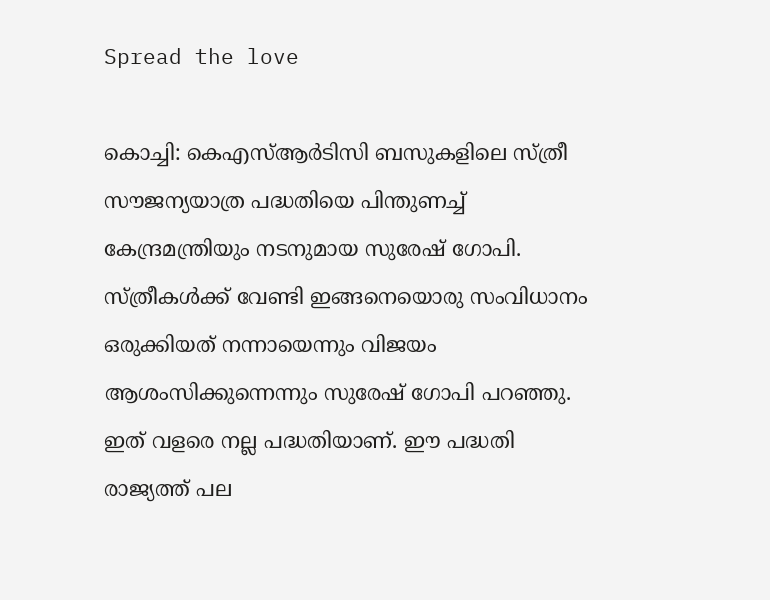Spread the love

കൊച്ചി: കെഎസ്‌ആര്‍ടിസി ബസുകളിലെ സ്ത്രീ സൗജന്യയാത്ര പദ്ധതിയെ പിന്തുണച്ച്‌ കേന്ദ്രമന്ത്രിയും നടനുമായ സുരേഷ് ഗോപി.
സ്ത്രീകള്‍ക്ക് വേണ്ടി ഇങ്ങനെയൊരു സംവിധാനം ഒരുക്കിയത് നന്നായെന്നും വിജയം ആശംസിക്കുന്നെന്നും സുരേഷ് ഗോപി പറഞ്ഞു. ഇത് വളരെ നല്ല പദ്ധതിയാണ്. ഈ പദ്ധതി രാജ്യത്ത് പല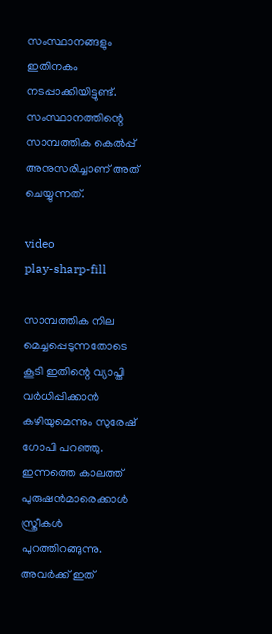സംസ്ഥാനങ്ങളും ഇതിനകം നടപ്പാക്കിയിട്ടുണ്ട്. സംസ്ഥാനത്തിന്റെ സാമ്പത്തിക കെല്‍പ്പ് അനുസരിച്ചാണ് അത് ചെയ്യുന്നത്.

video
play-sharp-fill

സാമ്പത്തിക നില മെച്ചപ്പെടുന്നതോടെ കൂടി ഇതിന്റെ വ്യാപ്തി വര്‍ധിപ്പിക്കാന്‍ കഴിയുമെന്നും സുരേഷ് ഗോപി പറഞ്ഞു. ഇന്നത്തെ കാലത്ത് പുരുഷന്‍മാരെക്കാള്‍ സ്ത്രീകള്‍ പുറത്തിറങ്ങുന്നു. അവര്‍ക്ക് ഇത്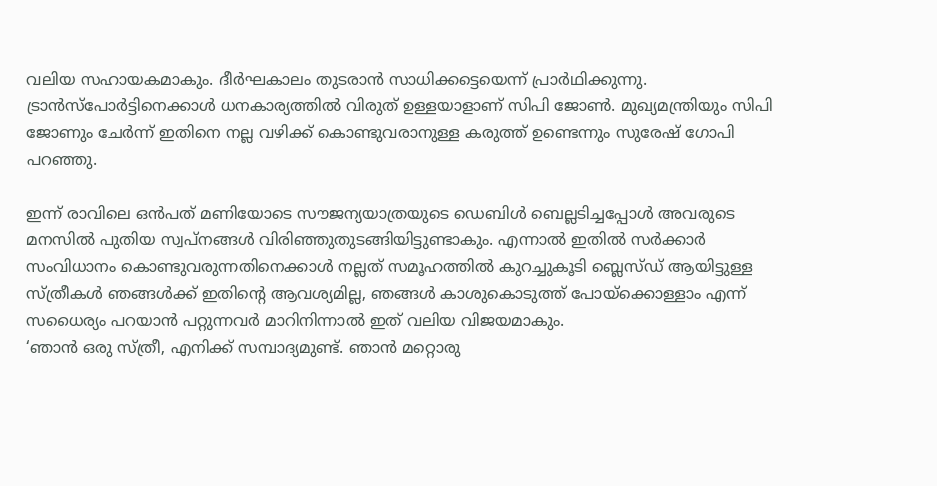വലിയ സഹായകമാകും. ദീര്‍ഘകാലം തുടരാന്‍ സാധിക്കട്ടെയെന്ന് പ്രാര്‍ഥിക്കുന്നു. ട്രാന്‍സ്പോര്‍ട്ടിനെക്കാള്‍ ധനകാര്യത്തില്‍ വിരുത് ഉള്ളയാളാണ് സിപി ജോണ്‍. മുഖ്യമന്ത്രിയും സിപി ജോണും ചേര്‍ന്ന് ഇതിനെ നല്ല വഴിക്ക് കൊണ്ടുവരാനുള്ള കരുത്ത് ഉണ്ടെന്നും സുരേഷ് ഗോപി പറഞ്ഞു.

ഇന്ന് രാവിലെ ഒന്‍പത് മണിയോടെ സൗജന്യയാത്രയുടെ ഡെബിള്‍ ബെല്ലടിച്ചപ്പോള്‍ അവരുടെ മനസില്‍ പുതിയ സ്വപ്നങ്ങള്‍ വിരിഞ്ഞുതുടങ്ങിയിട്ടുണ്ടാകും. എന്നാല്‍ ഇതില്‍ സര്‍ക്കാര്‍ സംവിധാനം കൊണ്ടുവരുന്നതിനെക്കാള്‍ നല്ലത് സമൂഹത്തില്‍ കുറച്ചുകൂടി ബ്ലെസ്ഡ് ആയിട്ടുള്ള സ്ത്രീകള്‍ ഞങ്ങള്‍ക്ക് ഇതിന്റെ ആവശ്യമില്ല, ഞങ്ങള്‍ കാശുകൊടുത്ത് പോയ്ക്കൊള്ളാം എന്ന് സധൈര്യം പറയാന്‍ പറ്റുന്നവര്‍ മാറിനിന്നാല്‍ ഇത് വലിയ വിജയമാകും.
‘ഞാന്‍ ഒരു സ്ത്രീ, എനിക്ക് സമ്പാദ്യമുണ്ട്. ഞാന്‍ മറ്റൊരു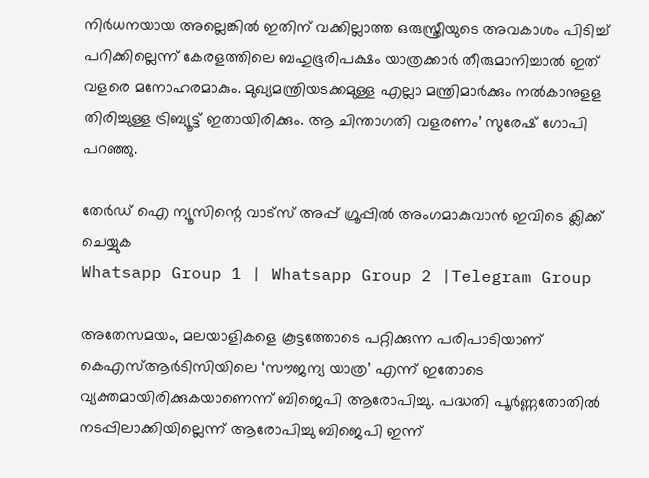നിര്‍ധനയായ അല്ലെങ്കില്‍ ഇതിന് വക്കില്ലാത്ത ഒരുസ്ത്രീയുടെ അവകാശം പിടിച്ച്‌ പറിക്കില്ലെന്ന് കേരളത്തിലെ ബഹുഭൂരിപക്ഷം യാത്രക്കാര്‍ തീരുമാനിച്ചാല്‍ ഇത് വളരെ മനോഹരമാകും. മുഖ്യമന്ത്രിയടക്കമുള്ള എല്ലാ മന്ത്രിമാര്‍ക്കും നല്‍കാനുളള തിരിച്ചുള്ള ട്രിബ്യൂട്ട് ഇതായിരിക്കും. ആ ചിന്താഗതി വളരണം’ സുരേഷ് ഗോപി പറഞ്ഞു.

തേർഡ് ഐ ന്യൂസിന്റെ വാട്സ് അപ്പ് ഗ്രൂപ്പിൽ അംഗമാകുവാൻ ഇവിടെ ക്ലിക്ക് ചെയ്യുക
Whatsapp Group 1 | Whatsapp Group 2 |Telegram Group

അതേസമയം, മലയാളികളെ കൂട്ടത്തോടെ പറ്റിക്കുന്ന പരിപാടിയാണ് കെഎസ്‌ആര്‍ടിസിയിലെ ‘സൗജന്യ യാത്ര’ എന്ന് ഇതോടെ വ്യക്തമായിരിക്കുകയാണെന്ന് ബിജെപി ആരോപിച്ചു. പദ്ധതി പൂര്‍ണ്ണതോതില്‍ നടപ്പിലാക്കിയില്ലെന്ന് ആരോപിച്ചു ബിജെപി ഇന്ന്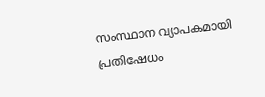സംസ്ഥാന വ്യാപകമായി പ്രതിഷേധം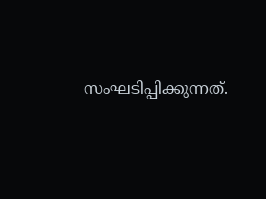സംഘടിപ്പിക്കുന്നത്.